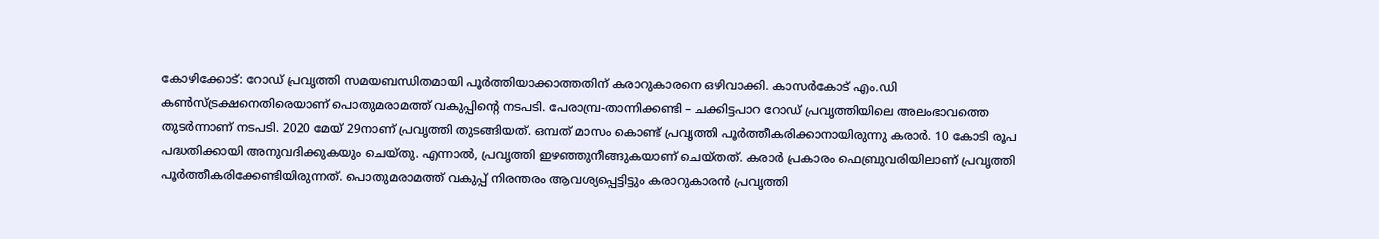കോഴിക്കോട്: റോഡ് പ്രവൃത്തി സമയബന്ധിതമായി പൂര്‍ത്തിയാക്കാത്തതിന് കരാറുകാരനെ ഒഴിവാക്കി. കാസര്‍കോട് എം.ഡി കണ്‍സ്ട്രക്ഷനെതിരെയാണ് പൊതുമരാമത്ത് വകുപ്പിന്റെ നടപടി. പേരാമ്പ്ര-താന്നിക്കണ്ടി – ചക്കിട്ടപാറ റോഡ് പ്രവൃത്തിയിലെ അലംഭാവത്തെ തുടര്‍ന്നാണ് നടപടി. 2020 മേയ് 29നാണ് പ്രവൃത്തി തുടങ്ങിയത്. ഒമ്പത് മാസം കൊണ്ട് പ്രവൃത്തി പൂര്‍ത്തീകരിക്കാനായിരുന്നു കരാര്‍. 10 കോടി രൂപ പദ്ധതിക്കായി അനുവദിക്കുകയും ചെയ്തു. എന്നാല്‍, പ്രവൃത്തി ഇഴഞ്ഞുനീങ്ങുകയാണ് ചെയ്തത്. കരാര്‍ പ്രകാരം ഫെബ്രുവരിയിലാണ് പ്രവൃത്തി പൂര്‍ത്തീകരിക്കേണ്ടിയിരുന്നത്. പൊതുമരാമത്ത് വകുപ്പ് നിരന്തരം ആവശ്യപ്പെട്ടിട്ടും കരാറുകാരന്‍ പ്രവൃത്തി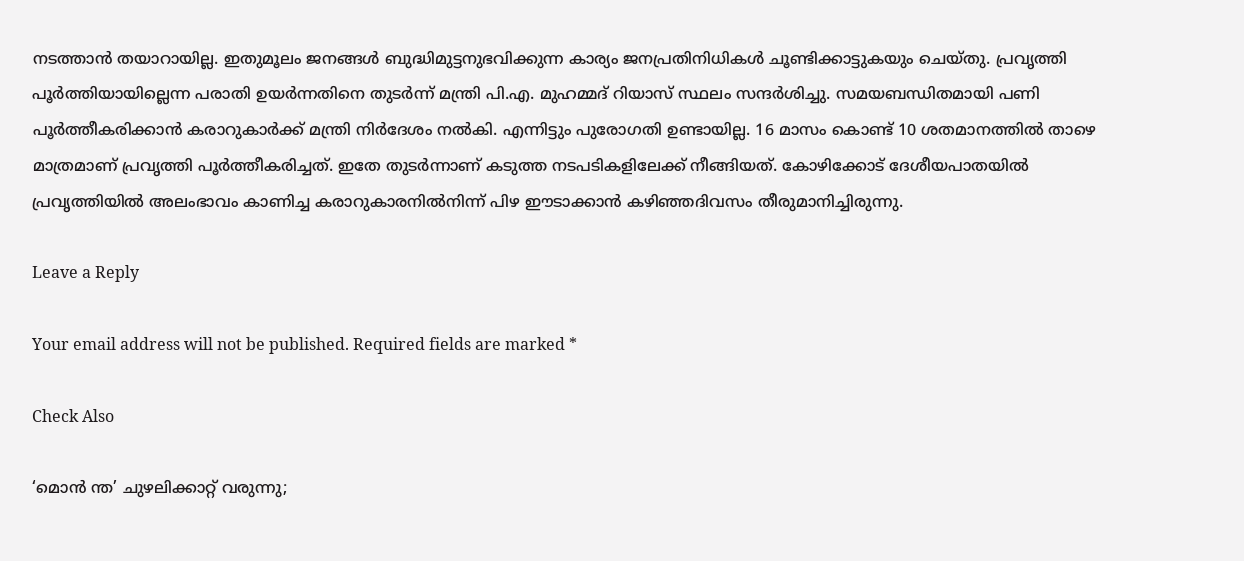നടത്താന്‍ തയാറായില്ല. ഇതുമൂലം ജനങ്ങള്‍ ബുദ്ധിമുട്ടനുഭവിക്കുന്ന കാര്യം ജനപ്രതിനിധികള്‍ ചൂണ്ടിക്കാട്ടുകയും ചെയ്തു. പ്രവൃത്തി പൂര്‍ത്തിയായില്ലെന്ന പരാതി ഉയര്‍ന്നതിനെ തുടര്‍ന്ന് മന്ത്രി പി.എ. മുഹമ്മദ് റിയാസ് സ്ഥലം സന്ദര്‍ശിച്ചു. സമയബന്ധിതമായി പണി പൂര്‍ത്തീകരിക്കാന്‍ കരാറുകാര്‍ക്ക് മന്ത്രി നിര്‍ദേശം നല്‍കി. എന്നിട്ടും പുരോഗതി ഉണ്ടായില്ല. 16 മാസം കൊണ്ട് 10 ശതമാനത്തില്‍ താഴെ മാത്രമാണ് പ്രവൃത്തി പൂര്‍ത്തീകരിച്ചത്. ഇതേ തുടര്‍ന്നാണ് കടുത്ത നടപടികളിലേക്ക് നീങ്ങിയത്. കോഴിക്കോട് ദേശീയപാതയില്‍ പ്രവൃത്തിയില്‍ അലംഭാവം കാണിച്ച കരാറുകാരനില്‍നിന്ന് പിഴ ഈടാക്കാന്‍ കഴിഞ്ഞദിവസം തീരുമാനിച്ചിരുന്നു.

Leave a Reply

Your email address will not be published. Required fields are marked *

Check Also

‘മൊന്‍ ന്ത’ ചുഴലിക്കാറ്റ് വരുന്നു;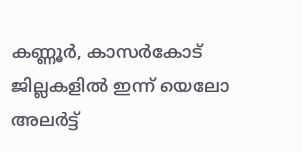കണ്ണൂര്‍, കാസര്‍കോട് ജില്ലകളില്‍ ഇന്ന് യെലോ അലര്‍ട്ട്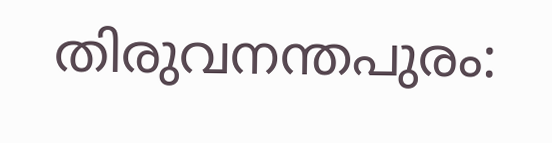തിരുവനന്തപുരം: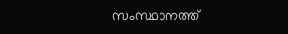സംസ്ഥാനത്ത്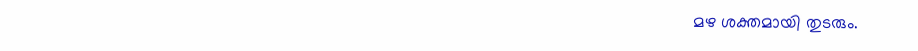മഴ ശക്തമായി തുടരും.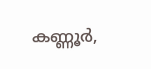കണ്ണൂര്‍,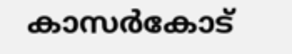കാസര്‍കോട്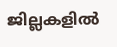ജില്ലകളില്‍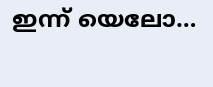ഇന്ന് യെലോ…